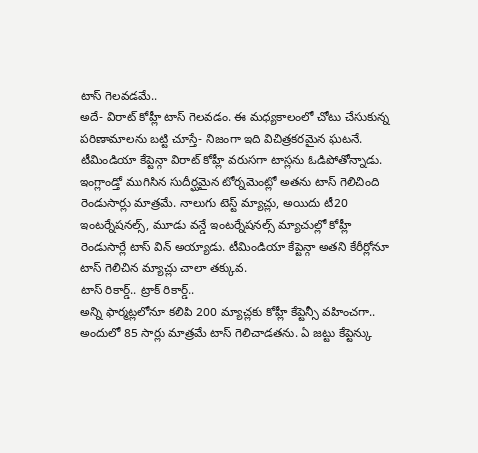టాస్ గెలవడమే..
అదే- విరాట్ కోహ్లీ టాస్ గెలవడం. ఈ మధ్యకాలంలో చోటు చేసుకున్న పరిణామాలను బట్టి చూస్తే- నిజంగా ఇది విచిత్రకరమైన ఘటనే. టీమిండియా కేప్టెన్గా విరాట్ కోహ్లీ వరుసగా టాస్లను ఓడిపోతోన్నాడు. ఇంగ్లాండ్తో ముగిసిన సుదీర్ఘమైన టోర్నమెంట్లో అతను టాస్ గెలిచింది రెండుసార్లు మాత్రమే. నాలుగు టెస్ట్ మ్యాచ్లు, అయిదు టీ20 ఇంటర్నేషనల్స్, మూడు వన్డే ఇంటర్నేషనల్స్ మ్యాచుల్లో కోహ్లీ రెండుసార్లే టాస్ విన్ అయ్యాడు. టీమిండియా కేప్టెన్గా అతని కేరీర్లోనూ టాస్ గెలిచిన మ్యాచ్లు చాలా తక్కువ.
టాస్ రికార్డ్.. ట్రాక్ రికార్డ్..
అన్ని ఫార్మట్లలోనూ కలిపి 200 మ్యాచ్లకు కోహ్లీ కేప్టెన్సీ వహించగా.. అందులో 85 సార్లు మాత్రమే టాస్ గెలిచాడతను. ఏ జట్టు కేప్టెన్కు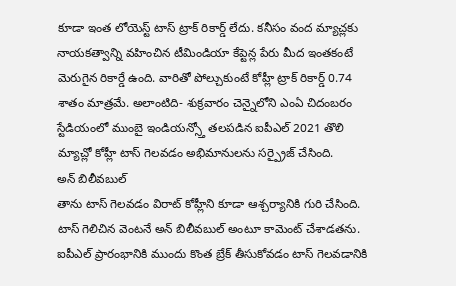కూడా ఇంత లోయెస్ట్ టాస్ ట్రాక్ రికార్డ్ లేదు. కనీసం వంద మ్యాచ్లకు నాయకత్వాన్ని వహించిన టీమిండియా కేప్టెన్ల పేరు మీద ఇంతకంటే మెరుగైన రికార్డే ఉంది. వారితో పోల్చుకుంటే కోహ్లీ ట్రాక్ రికార్డ్ 0.74 శాతం మాత్రమే. అలాంటిది- శుక్రవారం చెన్నైలోని ఎంఏ చిదంబరం స్టేడియంలో ముంబై ఇండియన్స్తో తలపడిన ఐపీఎల్ 2021 తొలి మ్యాచ్లో కోహ్లీ టాస్ గెలవడం అభిమానులను సర్ప్రైజ్ చేసింది.
అన్ బిలీవబుల్
తాను టాస్ గెలవడం విరాట్ కోహ్లీని కూడా ఆశ్చర్యానికి గురి చేసింది. టాస్ గెలిచిన వెంటనే అన్ బిలీవబుల్ అంటూ కామెంట్ చేశాడతను. ఐపీఎల్ ప్రారంభానికి ముందు కొంత బ్రేక్ తీసుకోవడం టాస్ గెలవడానికి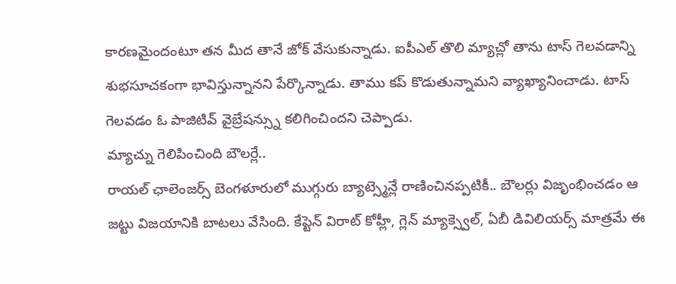కారణమైందంటూ తన మీద తానే జోక్ వేసుకున్నాడు. ఐపీఎల్ తొలి మ్యాచ్లో తాను టాస్ గెలవడాన్ని శుభసూచకంగా భావిస్తున్నానని పేర్కొన్నాడు. తాము కప్ కొడుతున్నామని వ్యాఖ్యానించాడు. టాస్ గెలవడం ఓ పాజిటివ్ వైబ్రేషన్స్ను కలిగించిందని చెప్పాడు.
మ్యాచ్ను గెలిపించింది బౌలర్లే..
రాయల్ ఛాలెంజర్స్ బెంగళూరులో ముగ్గురు బ్యాట్స్మెన్లే రాణించినప్పటికీ.. బౌలర్లు విజృంభించడం ఆ జట్టు విజయానికి బాటలు వేసింది. కేప్టెన్ విరాట్ కోహ్లీ, గ్లెన్ మ్యాక్స్వెల్, ఏబీ డివిలియర్స్ మాత్రమే ఈ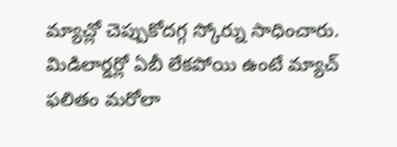మ్యాచ్లో చెప్పుకోదగ్గ స్కోర్ను సాధించారు. మిడిలార్డర్లో ఏబీ లేకపోయి ఉంటే మ్యాచ్ ఫలితం మరోలా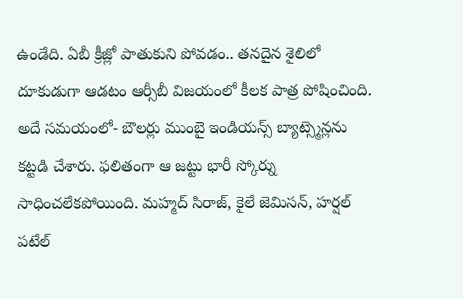ఉండేది. ఏబీ క్రీజ్లో పాతుకుని పోవడం.. తనదైన శైలిలో దూకుడుగా ఆడటం ఆర్సీబీ విజయంలో కీలక పాత్ర పోషించింది. అదే సమయంలో- బౌలర్లు ముంబై ఇండియన్స్ బ్యాట్స్మెన్లను కట్టడి చేశారు. ఫలితంగా ఆ జట్టు భారీ స్కోర్ను సాధించలేకపోయింది. మహ్మద్ సిరాజ్, కైలే జెమిసన్, హర్షల్ పటేల్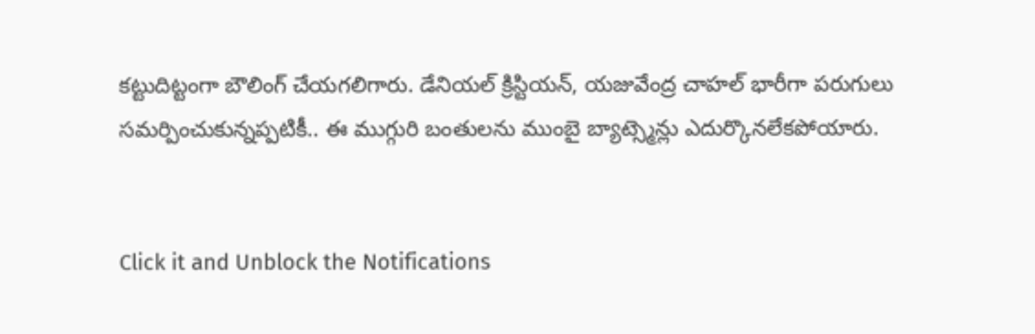కట్టుదిట్టంగా బౌలింగ్ చేయగలిగారు. డేనియల్ క్రిస్టియన్, యజువేంద్ర చాహల్ భారీగా పరుగులు సమర్పించుకున్నప్పటికీ.. ఈ ముగ్గురి బంతులను ముంబై బ్యాట్స్మెన్లు ఎదుర్కొనలేకపోయారు.


Click it and Unblock the Notifications